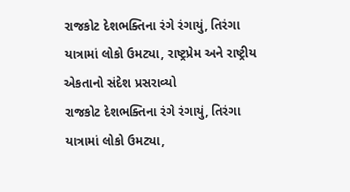રાજકોટ દેશભક્તિના રંગે રંગાયું, તિરંગા યાત્રામાં લોકો ઉમટ્યા, રાષ્ટ્રપ્રેમ અને રાષ્ટ્રીય એકતાનો સંદેશ પ્રસરાવ્યો
રાજકોટ દેશભક્તિના રંગે રંગાયું, તિરંગા યાત્રામાં લોકો ઉમટ્યા,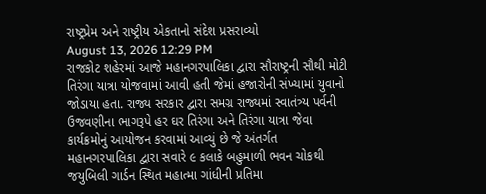રાષ્ટ્રપ્રેમ અને રાષ્ટ્રીય એકતાનો સંદેશ પ્રસરાવ્યો
August 13, 2026 12:29 PM
રાજકોટ શહેરમાં આજે મહાનગરપાલિકા દ્વારા સૌરાષ્ટ્રની સૌથી મોટી તિરંગા યાત્રા યોજવામાં આવી હતી જેમાં હજારોની સંખ્યામાં યુવાનો જોડાયા હતા. રાજ્ય સરકાર દ્વારા સમગ્ર રાજ્યમાં સ્વાતંત્ર્ય પર્વની ઉજવણીના ભાગરૂપે હર ઘર તિરંગા અને તિરંગા યાત્રા જેવા કાર્યક્રમોનું આયોજન કરવામાં આવ્યું છે જે અંતર્ગત મહાનગરપાલિકા દ્વારા સવારે ૯ કલાકે બહુમાળી ભવન ચોકથી જયુબિલી ગાર્ડન સ્થિત મહાત્મા ગાંધીની પ્રતિમા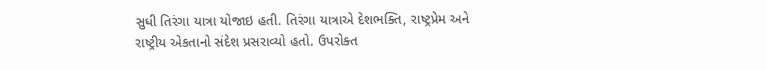સુધી તિરંગા યાત્રા યોજાઇ હતી. તિરંગા યાત્રાએ દેશભક્તિ, રાષ્ટ્રપ્રેમ અને રાષ્ટ્રીય એકતાનો સંદેશ પ્રસરાવ્યો હતો. ઉપરોક્ત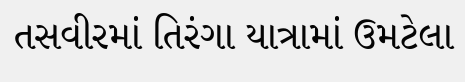તસવીરમાં તિરંગા યાત્રામાં ઉમટેલા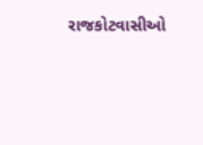રાજકોટવાસીઓ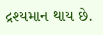દ્રશ્યમાન થાય છે.